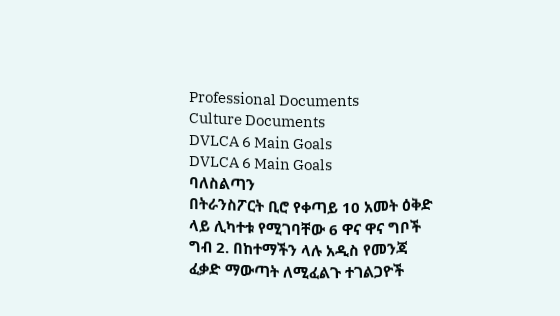Professional Documents
Culture Documents
DVLCA 6 Main Goals
DVLCA 6 Main Goals
ባለስልጣን
በትራንስፖርት ቢሮ የቀጣይ 10 አመት ዕቅድ ላይ ሊካተቱ የሚገባቸው 6 ዋና ዋና ግቦች
ግብ 2. በከተማችን ላሉ አዲስ የመንጃ ፈቃድ ማውጣት ለሚፈልጉ ተገልጋዮች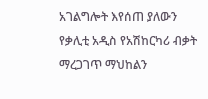አገልግሎት እየሰጠ ያለውን
የቃሊቲ አዲስ የአሽከርካሪ ብቃት ማረጋገጥ ማህከልን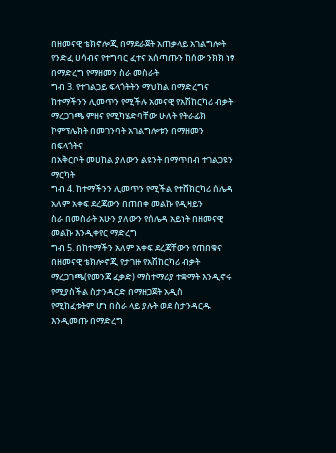በዘመናዊ ቴክኖሎጂ በማደራጀት አጠቃላይ አገልግሎት
የንድፈ ሀሳብና የተግባር ፈተና አሰጣጡን ከሰው ንክክ ነፃ በማድረግ የማዘመን ስራ መስራት
ግብ 3. የተገልጋይ ፍላጎትትን ማህከል በማድረግና ከተማችንን ሊመጥን የሚችሉ አመናዊ የአሽከርካሪ ብቃት
ማረጋገጫ ምዘና የሚካሄድባቸው ሁለት የትራፊክ ኮምፕሌክት በመገንባት አገልግሎቱን በማዘመን በፍላጎትና
በአቅርቦት መሀከል ያለውን ልዩንት በማጥበብ ተገልጋዩን ማርካት
ግብ 4. ከተማችንን ሊመጥን የሚችል የተሸክርካሪ ሰሌዳ አለም አቀፍ ደረጃውን በጠበቀ መልኩ የዲዛይን
ስራ በመስራት አሁን ያለውን የሰሌዳ አይነት በዘመናዊ መልኩ እንዲቀየር ማድረግ
ግብ 5. በከተማችን አለም አቀፍ ደረጃቸውን የጠበቁና በዘመናዊ ቴክሎኖጂ የታገዙ የአሽከርካሪ ብቃት
ማረጋገጫ(የመንጃ ፈቃድ) ማስተማሪያ ተቋማት እንዲኖሩ የሚያስችል ስታንዳርድ በማዘጋጀት አዲስ
የሚከፈቱትም ሆነ በስራ ላይ ያሉት ወደ ስታንዳርዱ እንዲመጡ በማድረግ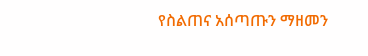የስልጠና አሰጣጡን ማዘመን